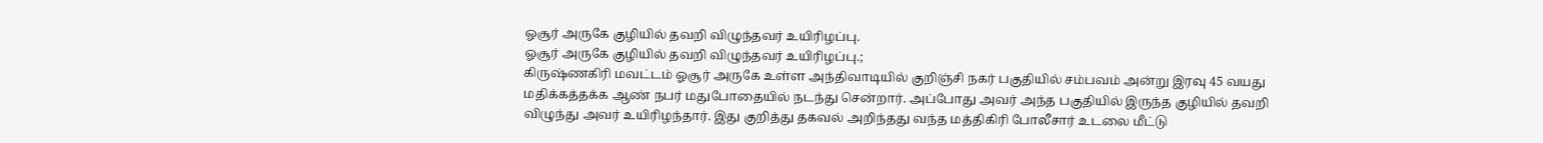ஓசூர் அருகே குழியில் தவறி விழுந்தவர் உயிரிழப்பு.
ஓசூர் அருகே குழியில் தவறி விழுந்தவர் உயிரிழப்பு.;
கிருஷ்ணகிரி மவட்டம் ஓசூர் அருகே உள்ள அந்திவாடியில் குறிஞ்சி நகர் பகுதியில் சம்பவம் அன்று இரவு 45 வயது மதிக்கத்தக்க ஆண் நபர் மதுபோதையில் நடந்து சென்றார். அப்போது அவர் அந்த பகுதியில் இருந்த குழியில் தவறி விழுந்து அவர் உயிரிழந்தார். இது குறித்து தகவல் அறிந்தது வந்த மத்திகிரி போலீசார் உடலை மீட்டு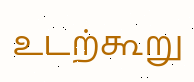உடற்கூறு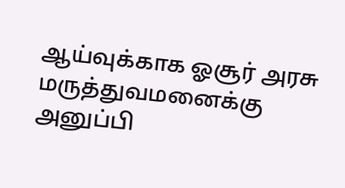ஆய்வுக்காக ஓசூர் அரசு மருத்துவமனைக்கு அனுப்பி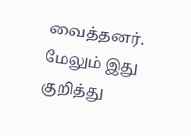வைத்தனர். மேலும் இது குறித்து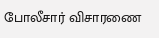போலீசார் விசாரணை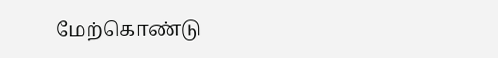மேற்கொண்டு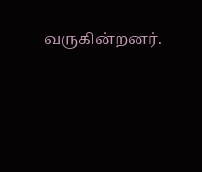வருகின்றனர்.